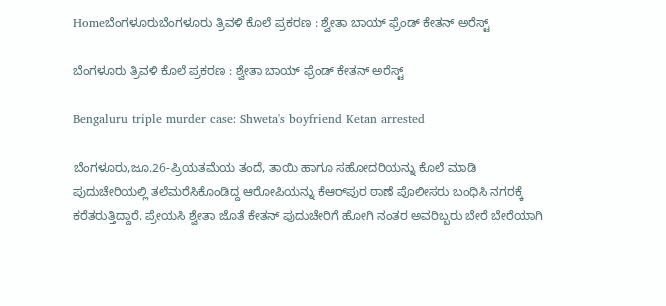Homeಬೆಂಗಳೂರುಬೆಂಗಳೂರು ತ್ರಿವಳಿ ಕೊಲೆ ಪ್ರಕರಣ : ಶ್ವೇತಾ ಬಾಯ್ ಫ್ರೆಂಡ್ ಕೇತನ್‌ ಅರೆಸ್ಟ್

ಬೆಂಗಳೂರು ತ್ರಿವಳಿ ಕೊಲೆ ಪ್ರಕರಣ : ಶ್ವೇತಾ ಬಾಯ್ ಫ್ರೆಂಡ್ ಕೇತನ್‌ ಅರೆಸ್ಟ್

Bengaluru triple murder case: Shweta's boyfriend Ketan arrested

ಬೆಂಗಳೂರು,ಜೂ.26-ಪ್ರಿಯತಮೆಯ ತಂದೆ, ತಾಯಿ ಹಾಗೂ ಸಹೋದರಿಯನ್ನು ಕೊಲೆ ಮಾಡಿ ಪುದುಚೇರಿಯಲ್ಲಿ ತಲೆಮರೆಸಿಕೊಂಡಿದ್ದ ಆರೋಪಿಯನ್ನು ಕೆಆರ್‌ಪುರ ಠಾಣೆ ಪೊಲೀಸರು ಬಂಧಿಸಿ ನಗರಕ್ಕೆ ಕರೆತರುತ್ತಿದ್ದಾರೆ. ಪ್ರೇಯಸಿ ಶ್ವೇತಾ ಜೊತೆ ಕೇತನ್‌ ಪುದುಚೇರಿಗೆ ಹೋಗಿ ನಂತರ ಅವರಿಬ್ಬರು ಬೇರೆ ಬೇರೆಯಾಗಿ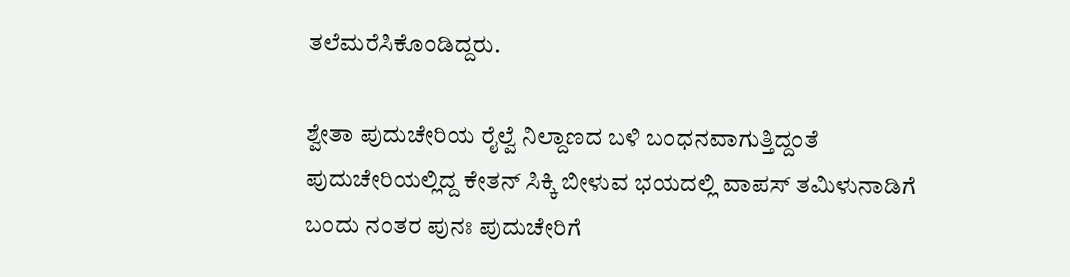ತಲೆಮರೆಸಿಕೊಂಡಿದ್ದರು.

ಶ್ವೇತಾ ಪುದುಚೇರಿಯ ರೈಲ್ವೆ ನಿಲ್ದಾಣದ ಬಳಿ ಬಂಧನವಾಗುತ್ತಿದ್ದಂತೆ ಪುದುಚೇರಿಯಲ್ಲಿದ್ದ ಕೇತನ್‌ ಸಿಕ್ಕಿ ಬೀಳುವ ಭಯದಲ್ಲಿ ವಾಪಸ್‌‍ ತಮಿಳುನಾಡಿಗೆ ಬಂದು ನಂತರ ಪುನಃ ಪುದುಚೇರಿಗೆ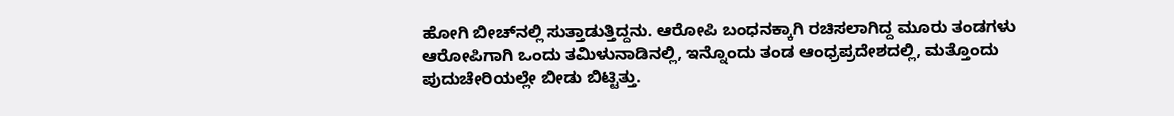ಹೋಗಿ ಬೀಚ್‌ನಲ್ಲಿ ಸುತ್ತಾಡುತ್ತಿದ್ದನು. ಆರೋಪಿ ಬಂಧನಕ್ಕಾಗಿ ರಚಿಸಲಾಗಿದ್ದ ಮೂರು ತಂಡಗಳು ಆರೋಪಿಗಾಗಿ ಒಂದು ತಮಿಳುನಾಡಿನಲ್ಲಿ, ಇನ್ನೊಂದು ತಂಡ ಆಂಧ್ರಪ್ರದೇಶದಲ್ಲಿ, ಮತ್ತೊಂದು ಪುದುಚೇರಿಯಲ್ಲೇ ಬೀಡು ಬಿಟ್ಟಿತ್ತು.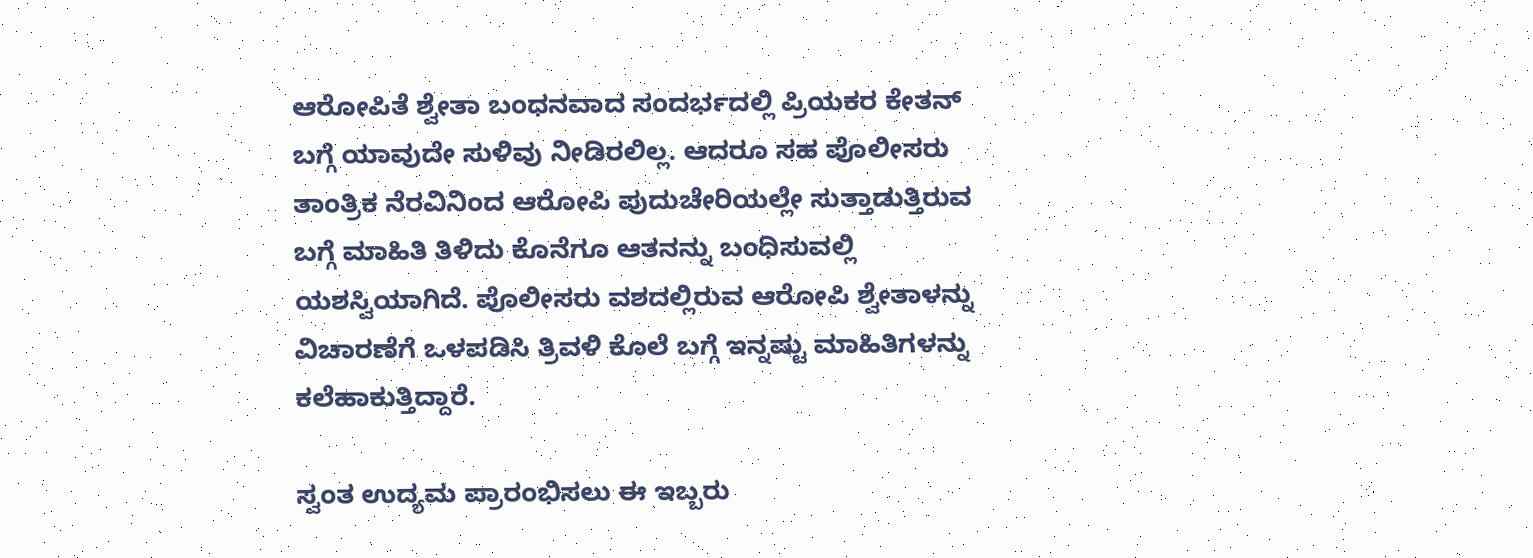ಆರೋಪಿತೆ ಶ್ವೇತಾ ಬಂಧನವಾದ ಸಂದರ್ಭದಲ್ಲಿ ಪ್ರಿಯಕರ ಕೇತನ್‌ ಬಗ್ಗೆ ಯಾವುದೇ ಸುಳಿವು ನೀಡಿರಲಿಲ್ಲ. ಆದರೂ ಸಹ ಪೊಲೀಸರು ತಾಂತ್ರಿಕ ನೆರವಿನಿಂದ ಆರೋಪಿ ಪುದುಚೇರಿಯಲ್ಲೇ ಸುತ್ತಾಡುತ್ತಿರುವ ಬಗ್ಗೆ ಮಾಹಿತಿ ತಿಳಿದು ಕೊನೆಗೂ ಆತನನ್ನು ಬಂಧಿಸುವಲ್ಲಿ ಯಶಸ್ವಿಯಾಗಿದೆ. ಪೊಲೀಸರು ವಶದಲ್ಲಿರುವ ಆರೋಪಿ ಶ್ವೇತಾಳನ್ನು ವಿಚಾರಣೆಗೆ ಒಳಪಡಿಸಿ ತ್ರಿವಳಿ ಕೊಲೆ ಬಗ್ಗೆ ಇನ್ನಷ್ಟು ಮಾಹಿತಿಗಳನ್ನು ಕಲೆಹಾಕುತ್ತಿದ್ದಾರೆ.

ಸ್ವಂತ ಉದ್ಯಮ ಪ್ರಾರಂಭಿಸಲು ಈ ಇಬ್ಬರು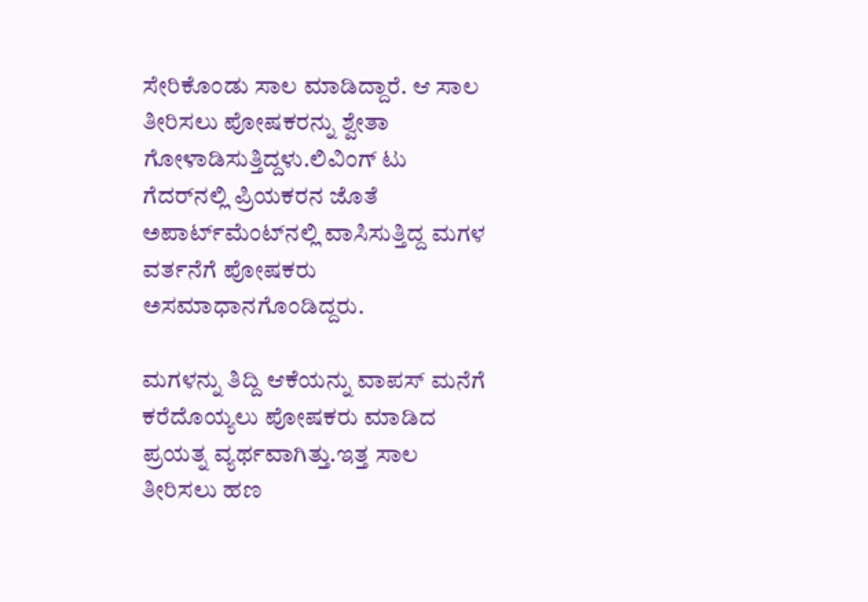ಸೇರಿಕೊಂಡು ಸಾಲ ಮಾಡಿದ್ದಾರೆ. ಆ ಸಾಲ ತೀರಿಸಲು ಪೋಷಕರನ್ನು ಶ್ವೇತಾ ಗೋಳಾಡಿಸುತ್ತಿದ್ದಳು.ಲಿವಿಂಗ್‌ ಟು ಗೆದರ್‌ನಲ್ಲಿ ಪ್ರಿಯಕರನ ಜೊತೆ ಅಪಾರ್ಟ್‌ಮೆಂಟ್‌ನಲ್ಲಿ ವಾಸಿಸುತ್ತಿದ್ದ ಮಗಳ ವರ್ತನೆಗೆ ಪೋಷಕರು ಅಸಮಾಧಾನಗೊಂಡಿದ್ದರು.

ಮಗಳನ್ನು ತಿದ್ದಿ ಆಕೆಯನ್ನು ವಾಪಸ್‌‍ ಮನೆಗೆ ಕರೆದೊಯ್ಯಲು ಪೋಷಕರು ಮಾಡಿದ ಪ್ರಯತ್ನ ವ್ಯರ್ಥವಾಗಿತ್ತು.ಇತ್ತ ಸಾಲ ತೀರಿಸಲು ಹಣ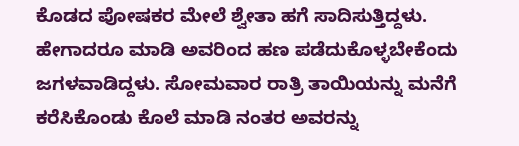ಕೊಡದ ಪೋಷಕರ ಮೇಲೆ ಶ್ವೇತಾ ಹಗೆ ಸಾದಿಸುತ್ತಿದ್ದಳು. ಹೇಗಾದರೂ ಮಾಡಿ ಅವರಿಂದ ಹಣ ಪಡೆದುಕೊಳ್ಳಬೇಕೆಂದು ಜಗಳವಾಡಿದ್ದಳು. ಸೋಮವಾರ ರಾತ್ರಿ ತಾಯಿಯನ್ನು ಮನೆಗೆ ಕರೆಸಿಕೊಂಡು ಕೊಲೆ ಮಾಡಿ ನಂತರ ಅವರನ್ನು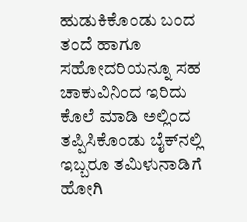ಹುಡುಕಿಕೊಂಡು ಬಂದ ತಂದೆ ಹಾಗೂ ಸಹೋದರಿಯನ್ನೂ ಸಹ ಚಾಕುವಿನಿಂದ ಇರಿದು ಕೊಲೆ ಮಾಡಿ ಅಲ್ಲಿಂದ ತಪ್ಪಿಸಿಕೊಂಡು ಬೈಕ್‌ನಲ್ಲಿ ಇಬ್ಬರೂ ತಮಿಳುನಾಡಿಗೆ ಹೋಗಿ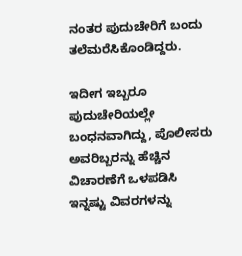ನಂತರ ಪುದುಚೇರಿಗೆ ಬಂದು ತಲೆಮರೆಸಿಕೊಂಡಿದ್ದರು.

ಇದೀಗ ಇಬ್ಬರೂ ಪುದುಚೇರಿಯಲ್ಲೇ ಬಂಧನವಾಗಿದ್ದು, ಪೊಲೀಸರು ಅವರಿಬ್ಬರನ್ನು ಹೆಚ್ಚಿನ ವಿಚಾರಣೆಗೆ ಒಳಪಡಿಸಿ ಇನ್ನಷ್ಟು ವಿವರಗಳನ್ನು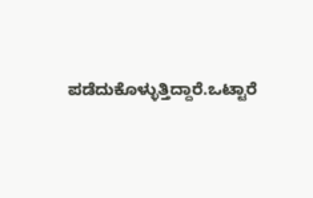ಪಡೆದುಕೊಳ್ಳುತ್ತಿದ್ದಾರೆ.ಒಟ್ಟಾರೆ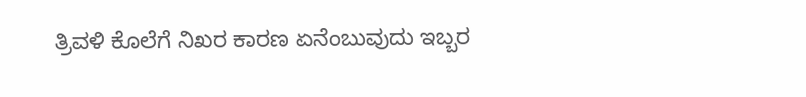ತ್ರಿವಳಿ ಕೊಲೆಗೆ ನಿಖರ ಕಾರಣ ಏನೆಂಬುವುದು ಇಬ್ಬರ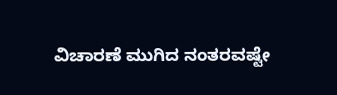ವಿಚಾರಣೆ ಮುಗಿದ ನಂತರವಷ್ಟೇ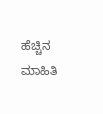ಹೆಚ್ಚಿನ ಮಾಹಿತಿ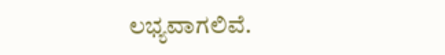ಲಭ್ಯವಾಗಲಿವೆ.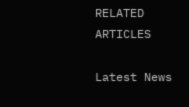RELATED ARTICLES

Latest News